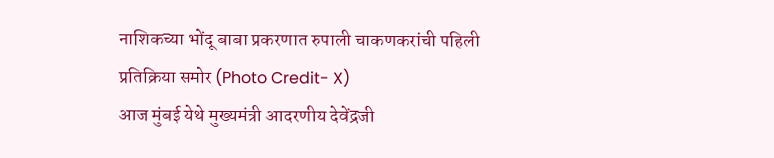नाशिकच्या भोंदू बाबा प्रकरणात रुपाली चाकणकरांची पहिली प्रतिक्रिया समोर (Photo Credit- X)
आज मुंबई येथे मुख्यमंत्री आदरणीय देवेंद्रजी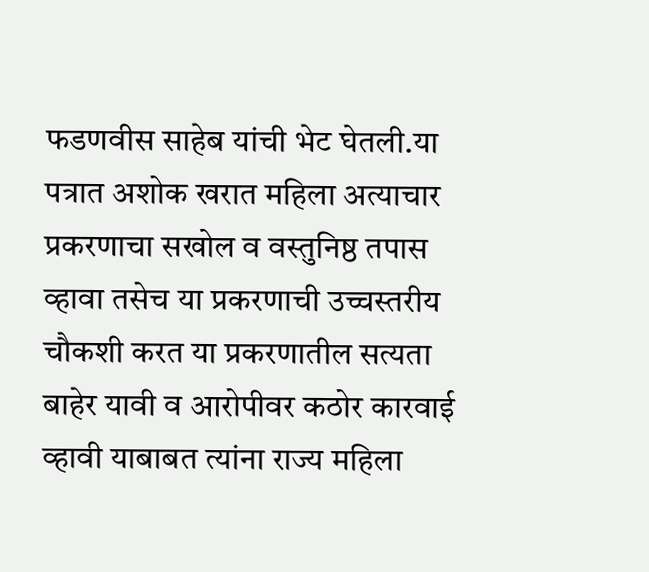फडणवीस साहेब यांची भेट घेतली.या पत्रात अशोक खरात महिला अत्याचार प्रकरणाचा सखोल व वस्तुनिष्ठ तपास व्हावा तसेच या प्रकरणाची उच्चस्तरीय चौकशी करत या प्रकरणातील सत्यता बाहेर यावी व आरोपीवर कठोर कारवाई व्हावी याबाबत त्यांना राज्य महिला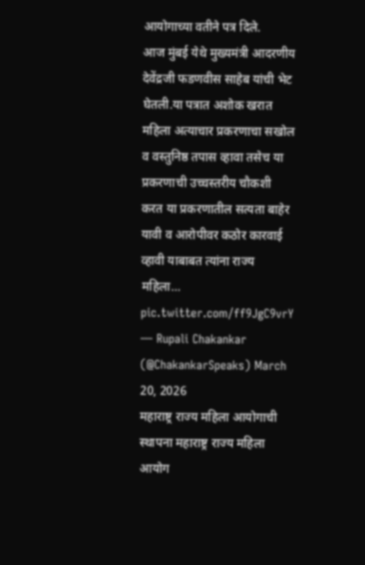आयोगाच्या वतीने पत्र दिले.
आज मुंबई येथे मुख्यमंत्री आदरणीय देवेंद्रजी फडणवीस साहेब यांची भेट घेतली.या पत्रात अशोक खरात महिला अत्याचार प्रकरणाचा सखोल व वस्तुनिष्ठ तपास व्हावा तसेच या प्रकरणाची उच्चस्तरीय चौकशी करत या प्रकरणातील सत्यता बाहेर यावी व आरोपीवर कठोर कारवाई व्हावी याबाबत त्यांना राज्य महिला… pic.twitter.com/ff9JgC9vrY — Rupali Chakankar (@ChakankarSpeaks) March 20, 2026
महाराष्ट्र राज्य महिला आयोगाची स्थापना महाराष्ट्र राज्य महिला आयोग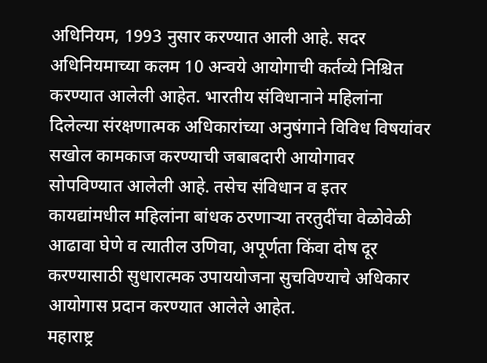अधिनियम, 1993 नुसार करण्यात आली आहे. सदर अधिनियमाच्या कलम 10 अन्वये आयोगाची कर्तव्ये निश्चित करण्यात आलेली आहेत. भारतीय संविधानाने महिलांना दिलेल्या संरक्षणात्मक अधिकारांच्या अनुषंगाने विविध विषयांवर सखोल कामकाज करण्याची जबाबदारी आयोगावर सोपविण्यात आलेली आहे. तसेच संविधान व इतर कायद्यांमधील महिलांना बांधक ठरणाऱ्या तरतुदींचा वेळोवेळी आढावा घेणे व त्यातील उणिवा, अपूर्णता किंवा दोष दूर करण्यासाठी सुधारात्मक उपाययोजना सुचविण्याचे अधिकार आयोगास प्रदान करण्यात आलेले आहेत.
महाराष्ट्र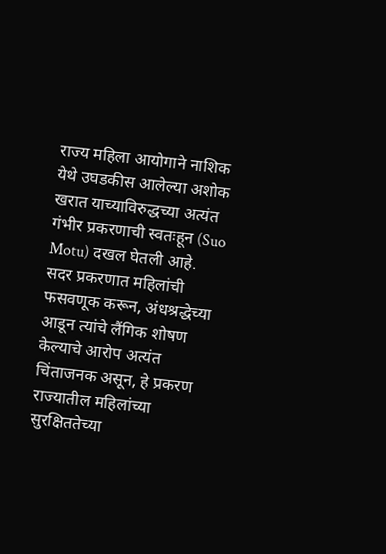राज्य महिला आयोगाने नाशिक येथे उघडकीस आलेल्या अशोक खरात याच्याविरुद्धच्या अत्यंत गंभीर प्रकरणाची स्वतःहून (Suo Motu) दखल घेतली आहे. सदर प्रकरणात महिलांची फसवणूक करून, अंधश्रद्धेच्या आडून त्यांचे लैंगिक शोषण केल्याचे आरोप अत्यंत चिंताजनक असून, हे प्रकरण राज्यातील महिलांच्या सुरक्षिततेच्या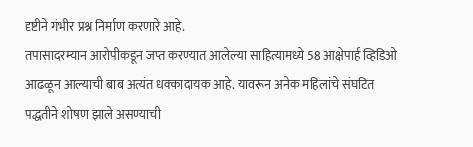दृष्टीने गंभीर प्रश्न निर्माण करणारे आहे.
तपासादरम्यान आरोपीकडून जप्त करण्यात आलेल्या साहित्यामध्ये 58 आक्षेपार्ह व्हिडिओ आढळून आल्याची बाब अत्यंत धक्कादायक आहे. यावरून अनेक महिलांचे संघटित पद्धतीने शोषण झाले असण्याची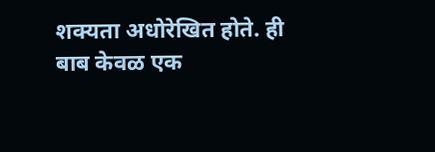शक्यता अधोरेखित होते. ही बाब केवळ एक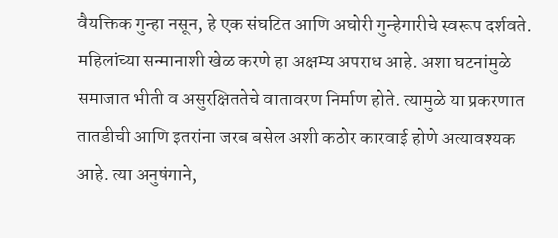वैयक्तिक गुन्हा नसून, हे एक संघटित आणि अघोरी गुन्हेगारीचे स्वरूप दर्शवते.
महिलांच्या सन्मानाशी खेळ करणे हा अक्षम्य अपराध आहे. अशा घटनांमुळे समाजात भीती व असुरक्षिततेचे वातावरण निर्माण होते. त्यामुळे या प्रकरणात तातडीची आणि इतरांना जरब बसेल अशी कठोर कारवाई होणे अत्यावश्यक आहे. त्या अनुषंगाने,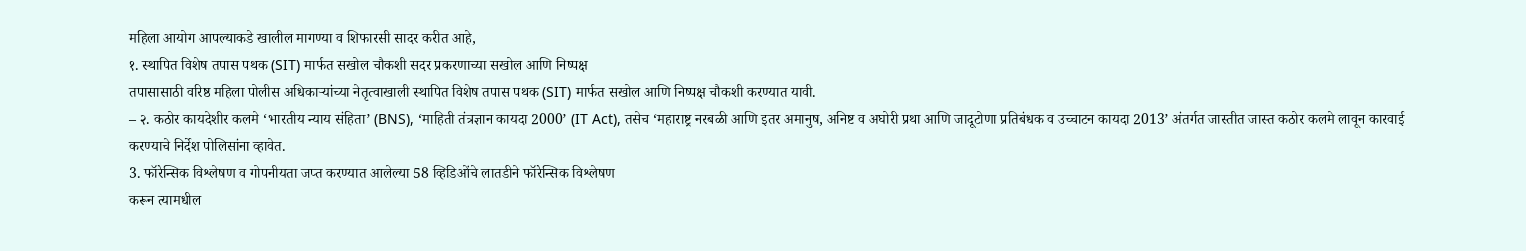महिला आयोग आपल्याकडे खालील मागण्या व शिफारसी सादर करीत आहे,
१. स्थापित विशेष तपास पथक (SIT) मार्फत सखोल चौकशी सदर प्रकरणाच्या सखोल आणि निष्पक्ष
तपासासाठी वरिष्ठ महिला पोलीस अधिकाऱ्यांच्या नेतृत्वाखाली स्थापित विशेष तपास पथक (SIT) मार्फत सखोल आणि निष्पक्ष चौकशी करण्यात यावी.
– २. कठोर कायदेशीर कलमे ‘भारतीय न्याय संहिता’ (BNS), ‘माहिती तंत्रज्ञान कायदा 2000’ (IT Act), तसेच ‘महाराष्ट्र नरबळी आणि इतर अमानुष, अनिष्ट व अघोरी प्रथा आणि जादूटोणा प्रतिबंधक व उच्चाटन कायदा 2013’ अंतर्गत जास्तीत जास्त कठोर कलमे लावून कारवाई करण्याचे निर्देश पोलिसांना व्हावेत.
3. फॉरेन्सिक विश्लेषण व गोपनीयता जप्त करण्यात आलेल्या 58 व्हिडिओंचे लातडीने फॉरेन्सिक विश्लेषण
करून त्यामधील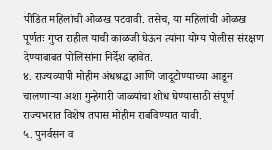पीडित महिलांची ओळख पटवावी. तसेच, या महिलांची ओळख पूर्णतः गुप्त राहील याची काळजी घेऊन त्यांना योग्य पोलीस संरक्षण देण्याबाबत पोलिसांना निर्देश व्हावेत.
४. राज्यव्यापी मोहीम अंधश्रद्धा आणि जादूटोण्याच्या आडून चालणाऱ्या अशा गुन्हेगारी जाळ्यांचा शोध घेण्यासाठी संपूर्ण राज्यभरात विशेष तपास मोहीम राबविण्यात यावी.
५. पुनर्वसन व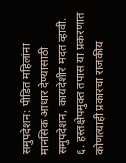समुपदेशन: पीडित महिलांना मानसिक आधार देण्यासाठी समुपदेशन, कायदेशीर मदत व्हावी.
६. हस्तक्षेपमुक्त तपास या प्रकरणात कोणत्याही प्रकारचा राजकीय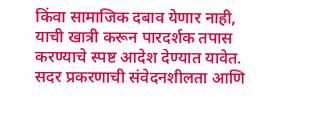किंवा सामाजिक दबाव येणार नाही, याची खात्री करून पारदर्शक तपास करण्याचे स्पष्ट आदेश देण्यात यावेत.
सदर प्रकरणाची संवेदनशीलता आणि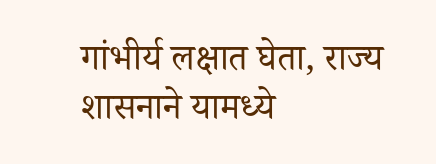गांभीर्य लक्षात घेता, राज्य शासनाने यामध्ये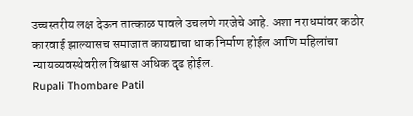उच्चस्तरीय लक्ष देऊन तात्काळ पावले उचलणे गरजेचे आहे. अशा नराधमांवर कठोर कारवाई झाल्यासच समाजात कायद्याचा धाक निर्माण होईल आणि महिलांचा न्यायव्यवस्थेवरील विश्वास अधिक दृढ होईल.
Rupali Thombare Patil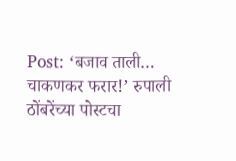Post: ‘बजाव ताली… चाकणकर फरार!’ रुपाली ठोंबरेंच्या पोस्टचा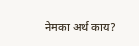नेमका अर्थ काय?